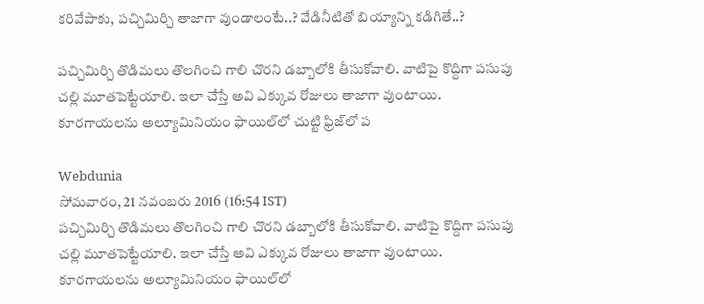కరివేపాకు, పచ్చిమిర్చి తాజాగా వుండాలంటే..? వేడినీటితో బియ్యాన్ని కడిగితే..?

పచ్చిమిర్చి తొడిమలు తొలగించి గాలి చొరని డబ్బాలోకి తీసుకోవాలి. వాటిపై కొద్దిగా పసుపు చల్లి మూతపెట్టేయాలి. ఇలా చేస్తే అవి ఎక్కువ రోజులు తాజాగా వుంటాయి. కూరగాయలను అల్యూమినియం ఫాయిల్‌లో చుట్టి ఫ్రిజ్‌లో ప

Webdunia
సోమవారం, 21 నవంబరు 2016 (16:54 IST)
పచ్చిమిర్చి తొడిమలు తొలగించి గాలి చొరని డబ్బాలోకి తీసుకోవాలి. వాటిపై కొద్దిగా పసుపు చల్లి మూతపెట్టేయాలి. ఇలా చేస్తే అవి ఎక్కువ రోజులు తాజాగా వుంటాయి. కూరగాయలను అల్యూమినియం ఫాయిల్‌లో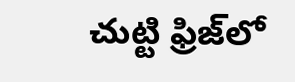చుట్టి ఫ్రిజ్‌లో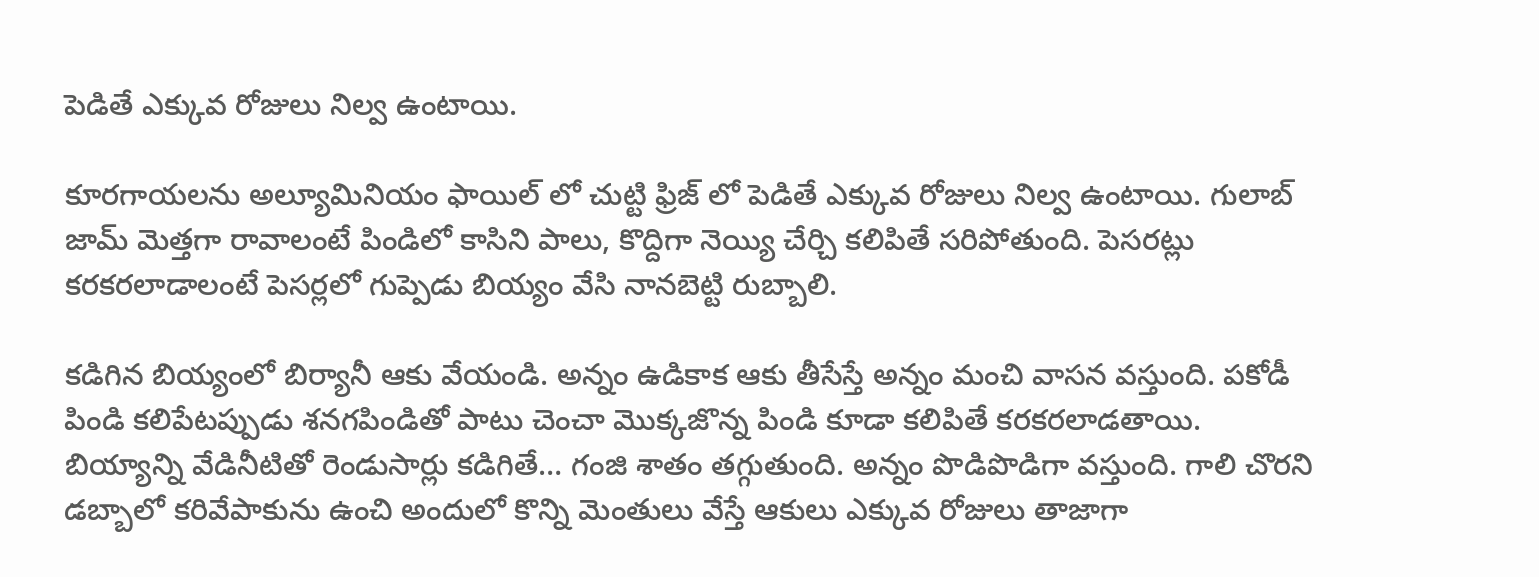పెడితే ఎక్కువ రోజులు నిల్వ ఉంటాయి.

కూరగాయలను అల్యూమినియం ఫాయిల్ లో చుట్టి ఫ్రిజ్ లో పెడితే ఎక్కువ రోజులు నిల్వ ఉంటాయి. గులాబ్ జామ్ మెత్తగా రావాలంటే పిండిలో కాసిని పాలు, కొద్దిగా నెయ్యి చేర్చి కలిపితే సరిపోతుంది. పెసరట్లు కరకరలాడాలంటే పెసర్లలో గుప్పెడు బియ్యం వేసి నానబెట్టి రుబ్బాలి.

కడిగిన బియ్యంలో బిర్యానీ ఆకు వేయండి. అన్నం ఉడికాక ఆకు తీసేస్తే అన్నం మంచి వాసన వస్తుంది. పకోడీ పిండి కలిపేటప్పుడు శనగపిండితో పాటు చెంచా మొక్కజొన్న పిండి కూడా కలిపితే కరకరలాడతాయి. బియ్యాన్ని వేడినీటితో రెండుసార్లు కడిగితే… గంజి శాతం తగ్గుతుంది. అన్నం పొడిపొడిగా వస్తుంది. గాలి చొరని డబ్బాలో కరివేపాకును ఉంచి అందులో కొన్ని మెంతులు వేస్తే ఆకులు ఎక్కువ రోజులు తాజాగా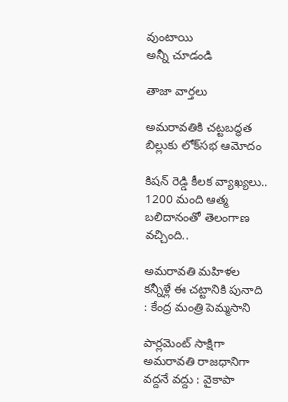వుంటాయి
అన్నీ చూడండి

తాజా వార్తలు

అమరావతికి చట్టబద్ధత బిల్లుకు లోక్‌సభ ఆమోదం

కిషన్ రెడ్డి కీలక వ్యాఖ్యలు.. 1200 మంది ఆత్మ బలిదానంతో తెలంగాణ వచ్చింది..

అమరావతి మహిళల కన్నీళ్లే ఈ చట్టానికి పునాది : కేంద్ర మంత్రి పెమ్మసాని

పార్లమెంట్ సాక్షిగా అమరావతి రాజధానిగా వద్దనే వద్దు : వైకాపా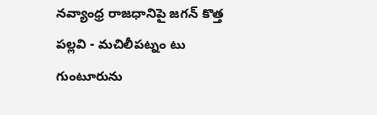నవ్యాంధ్ర రాజధానిపై జగన్ కొత్త పల్లవి - మచిలీపట్నం టు గుంటూరును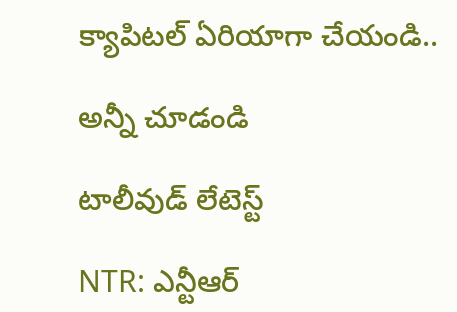క్యాపిటల్ ఏరియాగా చేయండి..

అన్నీ చూడండి

టాలీవుడ్ లేటెస్ట్

NTR: ఎన్టీఆర్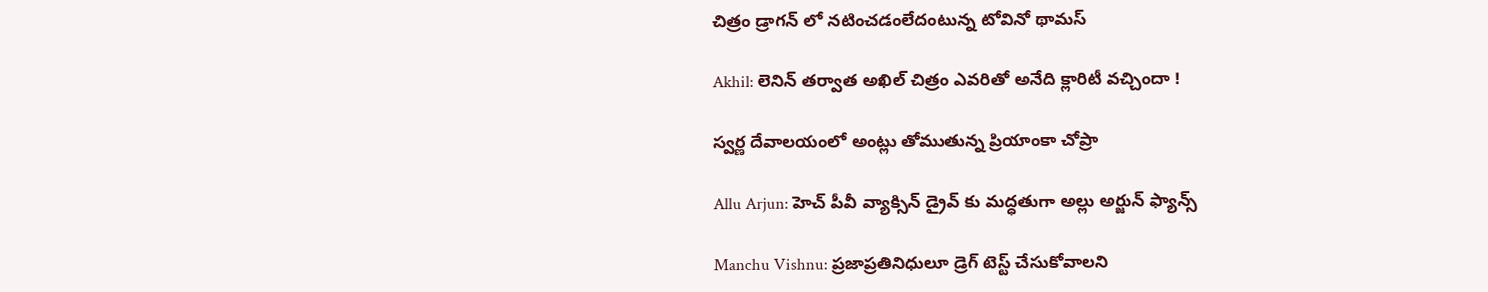చిత్రం డ్రాగన్ లో నటించడంలేదంటున్న టోవినో థామస్

Akhil: లెనిన్ తర్వాత అఖిల్ చిత్రం ఎవరితో అనేది క్లారిటీ వచ్చిందా !

స్వర్ణ దేవాలయంలో అంట్లు తోముతున్న ప్రియాంకా చోప్రా

Allu Arjun: హెచ్ పీవీ వ్యాక్సిన్ డ్రైవ్ కు మద్ధతుగా అల్లు అర్జున్ ఫ్యాన్స్

Manchu Vishnu: ప్రజాప్రతినిధులూ డ్రెగ్ టెస్ట్ చేసుకోవాలని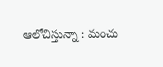ఆలోచిస్తున్నా : మంచు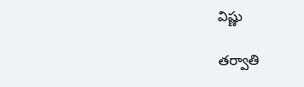విష్ణు

తర్వాతి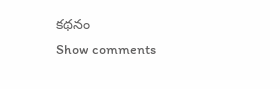కథనం
Show comments